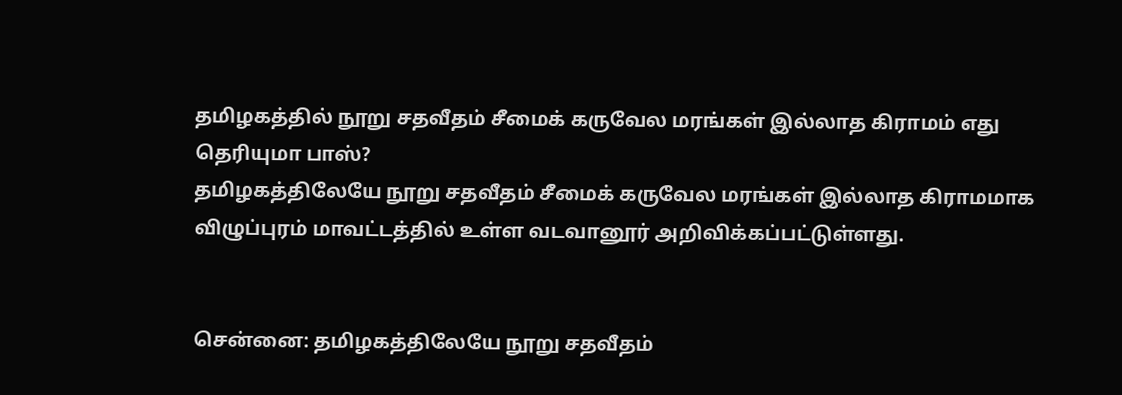தமிழகத்தில் நூறு சதவீதம் சீமைக் கருவேல மரங்கள் இல்லாத கிராமம் எது தெரியுமா பாஸ்?
தமிழகத்திலேயே நூறு சதவீதம் சீமைக் கருவேல மரங்கள் இல்லாத கிராமமாக விழுப்புரம் மாவட்டத்தில் உள்ள வடவானூர் அறிவிக்கப்பட்டுள்ளது.


சென்னை: தமிழகத்திலேயே நூறு சதவீதம்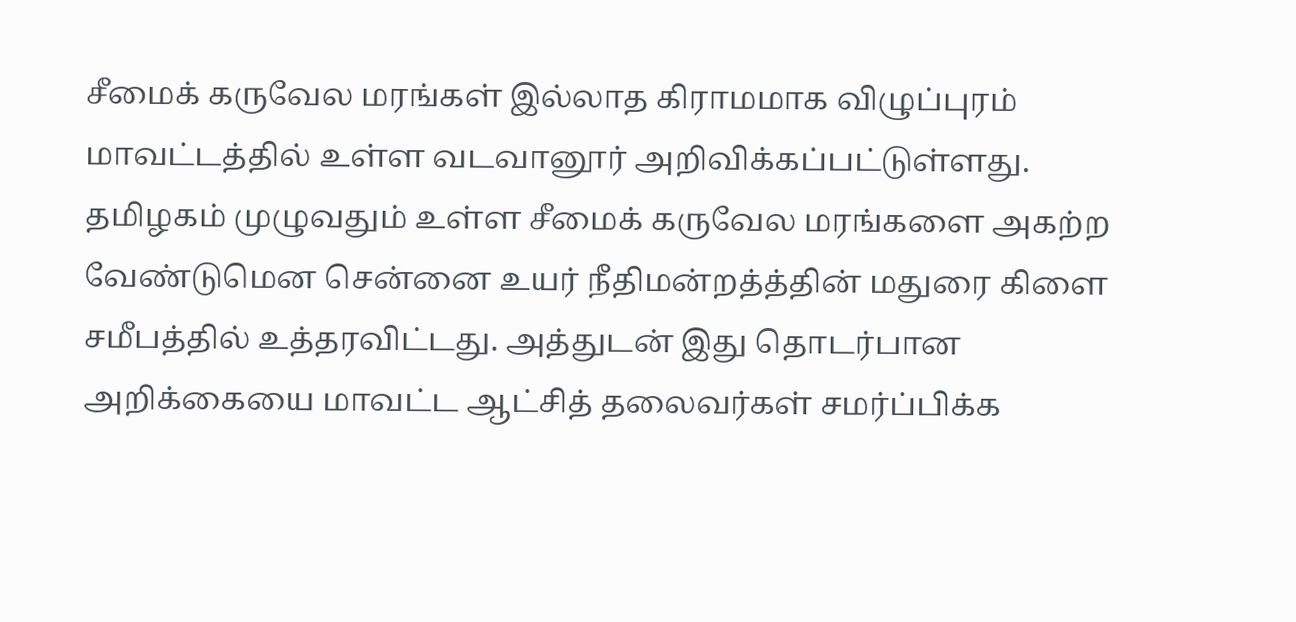சீமைக் கருவேல மரங்கள் இல்லாத கிராமமாக விழுப்புரம் மாவட்டத்தில் உள்ள வடவானூர் அறிவிக்கப்பட்டுள்ளது.
தமிழகம் முழுவதும் உள்ள சீமைக் கருவேல மரங்களை அகற்ற வேண்டுமென சென்னை உயர் நீதிமன்றத்த்தின் மதுரை கிளை சமீபத்தில் உத்தரவிட்டது. அத்துடன் இது தொடர்பான அறிக்கையை மாவட்ட ஆட்சித் தலைவர்கள் சமர்ப்பிக்க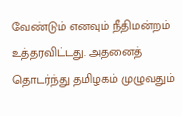வேண்டும் எனவும் நீதிமன்றம் உத்தரவிட்டது. அதனைத் தொடர்ந்து தமிழகம் முழுவதும்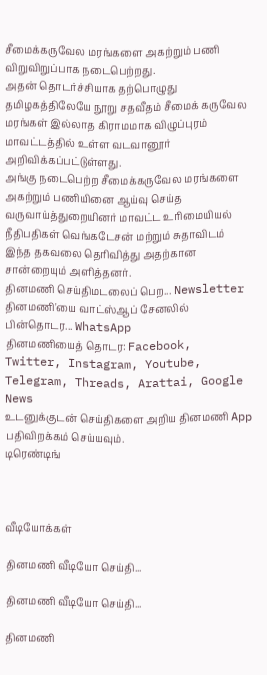சீமைக்கருவேல மரங்களை அகற்றும் பணி விறுவிறுப்பாக நடைபெற்றது.
அதன் தொடர்ச்சியாக தற்பொழுது தமிழகத்திலேயே நூறு சதவீதம் சீமைக் கருவேல மரங்கள் இல்லாத கிராமமாக விழுப்புரம் மாவட்டத்தில் உள்ள வடவானூர் அறிவிக்கப்பட்டுள்ளது.
அங்கு நடைபெற்ற சீமைக்கருவேல மரங்களை அகற்றும் பணியினை ஆய்வு செய்த வருவாய்த்துறையினர் மாவட்ட உரிமையியல் நீதிபதிகள் வெங்கடேசன் மற்றும் சுதாவிடம் இந்த தகவலை தெரிவித்து அதற்கான சான்றையும் அளித்தனர்.
தினமணி செய்திமடலைப் பெற... Newsletter
தினமணி'யை வாட்ஸ்ஆப் சேனலில் பின்தொடர... WhatsApp
தினமணியைத் தொடர: Facebook, Twitter, Instagram, Youtube, Telegram, Threads, Arattai, Google News
உடனுக்குடன் செய்திகளை அறிய தினமணி App பதிவிறக்கம் செய்யவும்.
டிரெண்டிங்



வீடியோக்கள்

தினமணி வீடியோ செய்தி...

தினமணி வீடியோ செய்தி...

தினமணி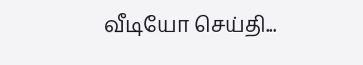வீடியோ செய்தி...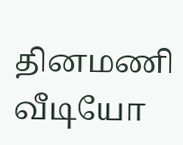தினமணி வீடியோ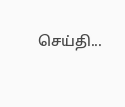செய்தி...